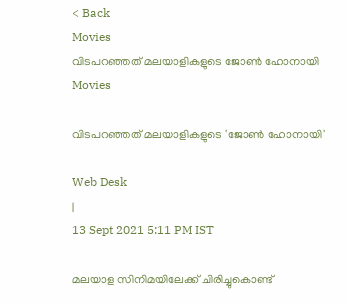< Back
Movies
വിടപറഞ്ഞത് മലയാളികളുടെ ജോൺ ഹോനായി
Movies

വിടപറഞ്ഞത് മലയാളികളുടെ 'ജോൺ ഹോനായി'

Web Desk
|
13 Sept 2021 5:11 PM IST

മലയാള സിനിമയിലേക്ക് ചിരിച്ചുകൊണ്ട്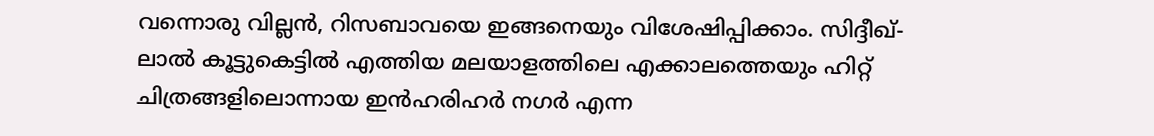വന്നൊരു വില്ലൻ, റിസബാവയെ ഇങ്ങനെയും വിശേഷിപ്പിക്കാം. സിദ്ദീഖ്-ലാൽ കൂട്ടുകെട്ടിൽ എത്തിയ മലയാളത്തിലെ എക്കാലത്തെയും ഹിറ്റ് ചിത്രങ്ങളിലൊന്നായ ഇൻഹരിഹർ നഗർ എന്ന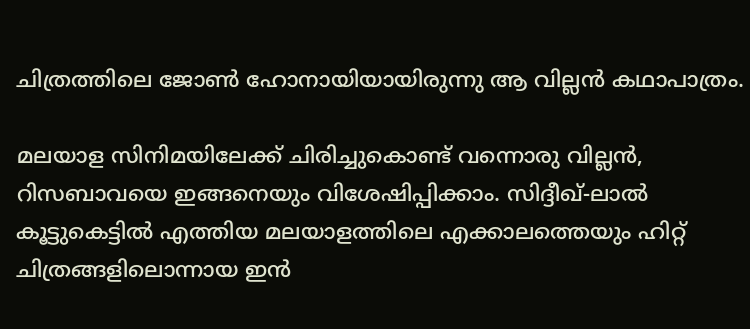ചിത്രത്തിലെ ജോൺ ഹോനായിയായിരുന്നു ആ വില്ലൻ കഥാപാത്രം.

മലയാള സിനിമയിലേക്ക് ചിരിച്ചുകൊണ്ട് വന്നൊരു വില്ലൻ, റിസബാവയെ ഇങ്ങനെയും വിശേഷിപ്പിക്കാം. സിദ്ദീഖ്-ലാൽ കൂട്ടുകെട്ടിൽ എത്തിയ മലയാളത്തിലെ എക്കാലത്തെയും ഹിറ്റ് ചിത്രങ്ങളിലൊന്നായ ഇൻ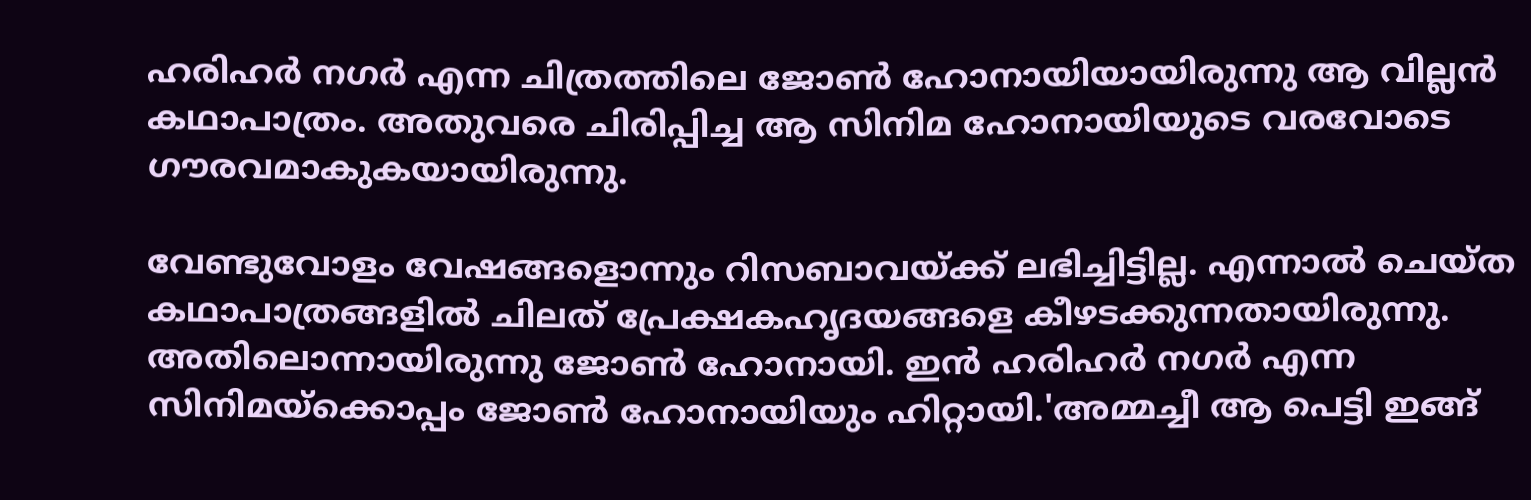ഹരിഹർ നഗർ എന്ന ചിത്രത്തിലെ ജോൺ ഹോനായിയായിരുന്നു ആ വില്ലൻ കഥാപാത്രം. അതുവരെ ചിരിപ്പിച്ച ആ സിനിമ ഹോനായിയുടെ വരവോടെ ഗൗരവമാകുകയായിരുന്നു.

വേണ്ടുവോളം വേഷങ്ങളൊന്നും റിസബാവയ്ക്ക് ലഭിച്ചിട്ടില്ല. എന്നാൽ ചെയ്ത കഥാപാത്രങ്ങളിൽ ചിലത് പ്രേക്ഷകഹൃദയങ്ങളെ കീഴടക്കുന്നതായിരുന്നു. അതിലൊന്നായിരുന്നു ജോൺ ഹോനായി. ഇന്‍ ഹരിഹര്‍ നഗര്‍ എന്ന സിനിമയ്‌ക്കൊപ്പം ജോൺ ഹോനായിയും ഹിറ്റായി.'അമ്മച്ചീ ആ പെട്ടി ഇങ്ങ്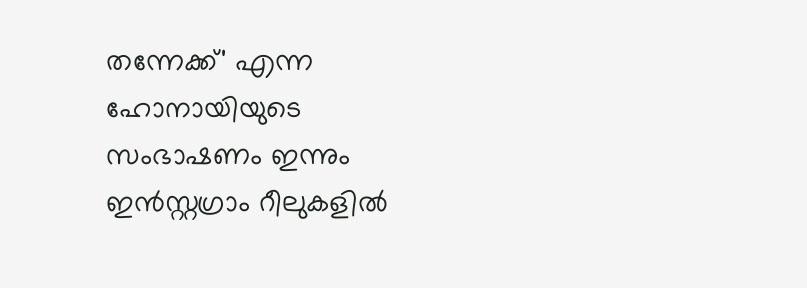തന്നേക്ക്' എന്ന ഹോനായിയുടെ സംഭാഷണം ഇന്നും ഇൻസ്റ്റഗ്രാം റീലുകളിൽ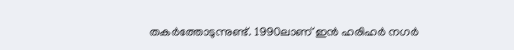തകർത്തോടുന്നുണ്ട്. 1990ലാണ് ഇൻ ഹരിഹർ നഗർ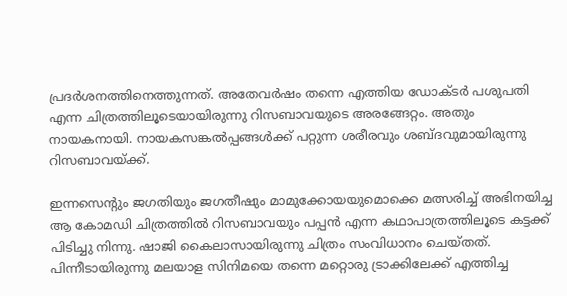പ്രദർശനത്തിനെത്തുന്നത്. അതേവർഷം തന്നെ എത്തിയ ഡോക്ടർ പശുപതി എന്ന ചിത്രത്തിലൂടെയായിരുന്നു റിസബാവയുടെ അരങ്ങേറ്റം. അതും നായകനായി. നായകസങ്കൽപ്പങ്ങൾക്ക് പറ്റുന്ന ശരീരവും ശബ്ദവുമായിരുന്നു റിസബാവയ്ക്ക്.

ഇന്നസെന്റും ജഗതിയും ജഗതീഷും മാമുക്കോയയുമൊക്കെ മത്സരിച്ച് അഭിനയിച്ച ആ കോമഡി ചിത്രത്തിൽ റിസബാവയും പപ്പൻ എന്ന കഥാപാത്രത്തിലൂടെ കട്ടക്ക് പിടിച്ചു നിന്നു. ഷാജി കൈലാസായിരുന്നു ചിത്രം സംവിധാനം ചെയ്തത്. പിന്നീടായിരുന്നു മലയാള സിനിമയെ തന്നെ മറ്റൊരു ട്രാക്കിലേക്ക് എത്തിച്ച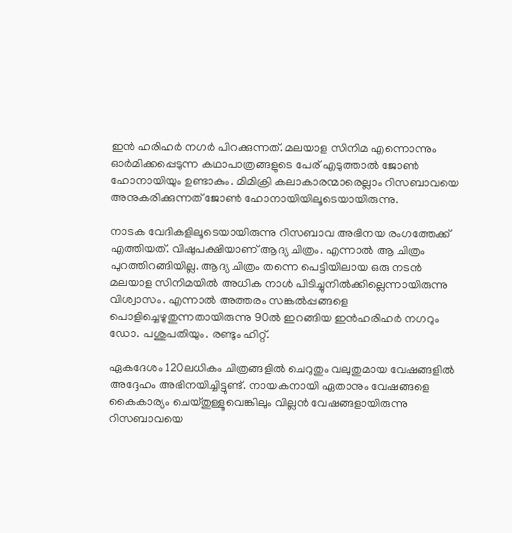ഇന്‍ ഹരിഹർ നഗർ പിറക്കുന്നത്. മലയാള സിനിമ എന്നൊന്നും ഓർമിക്കപ്പെടുന്ന കഥാപാത്രങ്ങളുടെ പേര് എടുത്താൽ ജോൺ ഹോനായിയും ഉണ്ടാകും. മിമിക്രി കലാകാരന്മാരെല്ലാം റിസബാവയെ അനുകരിക്കുന്നത് ജോൺ ഹോനായിയിലൂടെയായിരുന്നു.

നാടക വേദികളിലൂടെയായിരുന്നു റിസബാവ അഭിനയ രംഗത്തേക്ക് എത്തിയത്. വിഷുപക്ഷിയാണ് ആദ്യ ചിത്രം. എന്നാൽ ആ ചിത്രം പുറത്തിറങ്ങിയില്ല. ആദ്യ ചിത്രം തന്നെ പെട്ടിയിലായ ഒരു നടൻ മലയാള സിനിമയിൽ അധിക നാൾ പിടിച്ചുനിൽക്കില്ലെന്നായിരുന്നു വിശ്വാസം. എന്നാൽ അത്തരം സങ്കൽപ്പങ്ങളെ പൊളിച്ചെഴുതുന്നതായിരുന്നു 90ൽ ഇറങ്ങിയ ഇൻഹരിഹർ നഗറും ഡോ. പശുപതിയും. രണ്ടും ഹിറ്റ്.

ഏകദേശം 120ലധികം ചിത്രങ്ങളിൽ ചെറുതും വലുതുമായ വേഷങ്ങളിൽ അദ്ദേഹം അഭിനയിച്ചിട്ടുണ്ട്. നായകനായി ഏതാനും വേഷങ്ങളെ കൈകാര്യം ചെയ്തുള്ളൂവെങ്കിലും വില്ലൻ വേഷങ്ങളായിരുന്നു റിസബാവയെ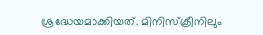ശ്രദ്ധേയമാക്കിയത്. മിനിസ്‌ക്രീനിലും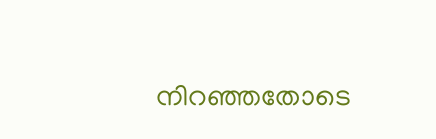നിറഞ്ഞതോടെ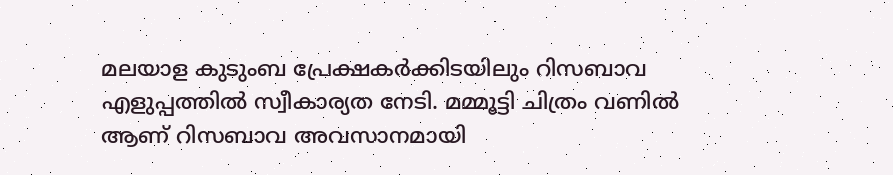മലയാള കുടുംബ പ്രേക്ഷകർക്കിടയിലും റിസബാവ എളുപ്പത്തിൽ സ്വീകാര്യത നേടി. മമ്മൂട്ടി ചിത്രം വണിൽ ആണ് റിസബാവ അവസാനമായി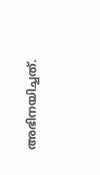അഭിനയിച്ചത്.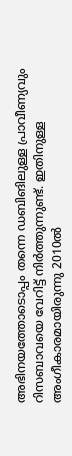അഭിനയത്തോടൊപ്പം തന്നെ ഡബിങിലുള്ള പ്രാവീണ്യവും റിസബാവയെ വേറിട്ട് നിർത്തുന്നുണ്ട്. ഇതിനുള്ള അംഗീകാരമായിരുന്നു 2010ൽ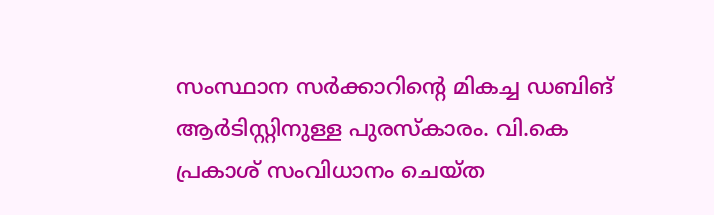സംസ്ഥാന സർക്കാറിന്റെ മികച്ച ഡബിങ് ആർടിസ്റ്റിനുള്ള പുരസ്കാരം. വി.കെ പ്രകാശ് സംവിധാനം ചെയ്ത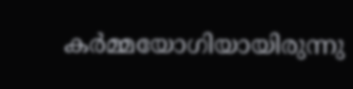കർമ്മയോഗിയായിരുന്നു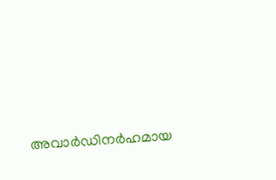അവാർഡിനർഹമായ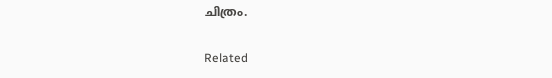ചിത്രം.

Related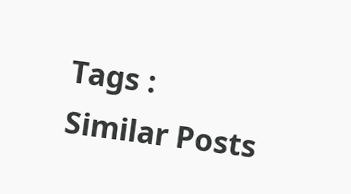Tags :
Similar Posts